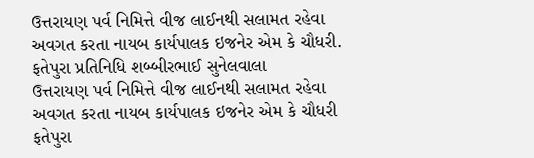ઉત્તરાયણ પર્વ નિમિત્તે વીજ લાઈનથી સલામત રહેવા અવગત કરતા નાયબ કાર્યપાલક ઇજનેર એમ કે ચૌધરી.
ફતેપુરા પ્રતિનિધિ શબ્બીરભાઈ સુનેલવાલા
ઉત્તરાયણ પર્વ નિમિત્તે વીજ લાઈનથી સલામત રહેવા અવગત કરતા નાયબ કાર્યપાલક ઇજનેર એમ કે ચૌધરી
ફતેપુરા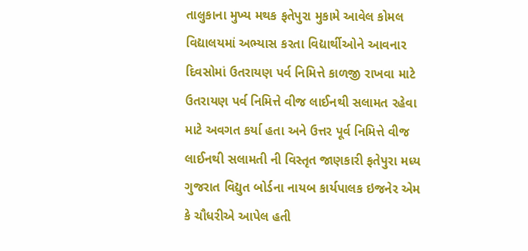તાલુકાના મુખ્ય મથક ફતેપુરા મુકામે આવેલ કોમલ વિદ્યાલયમાં અભ્યાસ કરતા વિદ્યાર્થીઓને આવનાર દિવસોમાં ઉતરાયણ પર્વ નિમિત્તે કાળજી રાખવા માટે ઉતરાયણ પર્વ નિમિત્તે વીજ લાઈનથી સલામત રહેવા માટે અવગત કર્યા હતા અને ઉત્તર પૂર્વ નિમિત્તે વીજ લાઈનથી સલામતી ની વિસ્તૃત જાણકારી ફતેપુરા મધ્ય ગુજરાત વિદ્યુત બોર્ડના નાયબ કાર્યપાલક ઇજનેર એમ કે ચૌધરીએ આપેલ હતી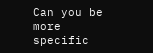Can you be more specific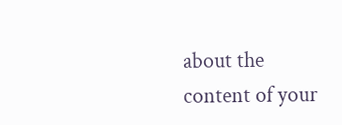about the content of your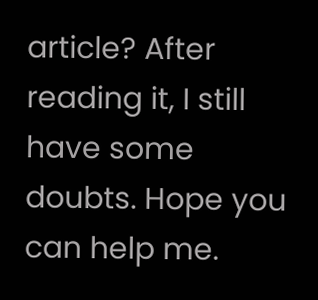article? After reading it, I still have some doubts. Hope you can help me.